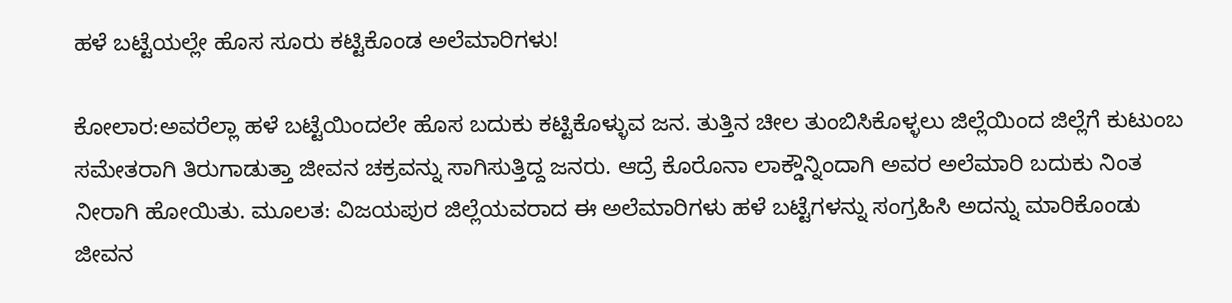ಹಳೆ ಬಟ್ಟೆಯಲ್ಲೇ ಹೊಸ ಸೂರು ಕಟ್ಟಿಕೊಂಡ ಅಲೆಮಾರಿಗಳು!

ಕೋಲಾರ:ಅವರೆಲ್ಲಾ ಹಳೆ ಬಟ್ಟೆಯಿಂದಲೇ ಹೊಸ ಬದುಕು ಕಟ್ಟಿಕೊಳ್ಳುವ ಜನ. ತುತ್ತಿನ ಚೀಲ ತುಂಬಿಸಿಕೊಳ್ಳಲು ಜಿಲ್ಲೆಯಿಂದ ಜಿಲ್ಲೆಗೆ ಕುಟುಂಬ ಸಮೇತರಾಗಿ ತಿರುಗಾಡುತ್ತಾ ಜೀವನ ಚಕ್ರವನ್ನು ಸಾಗಿಸುತ್ತಿದ್ದ ಜನರು. ಆದ್ರೆ ಕೊರೊನಾ ಲಾಕ್ಡೌನ್ನಿಂದಾಗಿ ಅವರ ಅಲೆಮಾರಿ ಬದುಕು ನಿಂತ ನೀರಾಗಿ ಹೋಯಿತು. ಮೂಲತ: ವಿಜಯಪುರ ಜಿಲ್ಲೆಯವರಾದ ಈ ಅಲೆಮಾರಿಗಳು ಹಳೆ ಬಟ್ಟೆಗಳನ್ನು ಸಂಗ್ರಹಿಸಿ ಅದನ್ನು ಮಾರಿಕೊಂಡು ಜೀವನ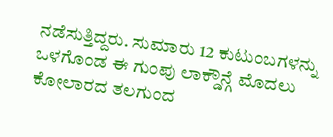ನಡೆಸುತ್ತಿದ್ದರು. ಸುಮಾರು 12 ಕುಟುಂಬಗಳನ್ನು ಒಳಗೊಂಡ ಈ ಗುಂಪು ಲಾಕ್ಡೌನ್ಗೆ ಮೊದಲು ಕೋಲಾರದ ತಲಗುಂದ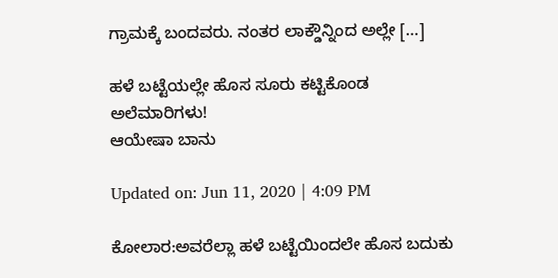ಗ್ರಾಮಕ್ಕೆ ಬಂದವರು. ನಂತರ ಲಾಕ್ಡೌನ್ನಿಂದ ಅಲ್ಲೇ […]

ಹಳೆ ಬಟ್ಟೆಯಲ್ಲೇ ಹೊಸ ಸೂರು ಕಟ್ಟಿಕೊಂಡ ಅಲೆಮಾರಿಗಳು!
ಆಯೇಷಾ ಬಾನು

Updated on: Jun 11, 2020 | 4:09 PM

ಕೋಲಾರ:ಅವರೆಲ್ಲಾ ಹಳೆ ಬಟ್ಟೆಯಿಂದಲೇ ಹೊಸ ಬದುಕು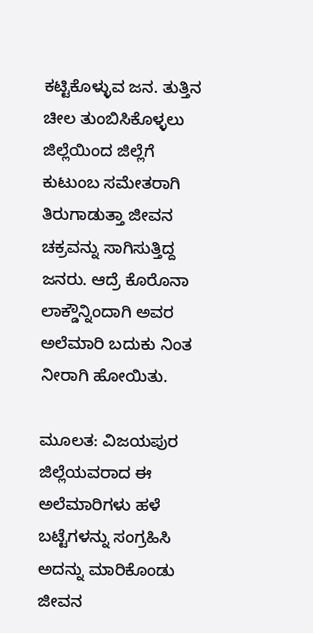ಕಟ್ಟಿಕೊಳ್ಳುವ ಜನ. ತುತ್ತಿನ ಚೀಲ ತುಂಬಿಸಿಕೊಳ್ಳಲು ಜಿಲ್ಲೆಯಿಂದ ಜಿಲ್ಲೆಗೆ ಕುಟುಂಬ ಸಮೇತರಾಗಿ ತಿರುಗಾಡುತ್ತಾ ಜೀವನ ಚಕ್ರವನ್ನು ಸಾಗಿಸುತ್ತಿದ್ದ ಜನರು. ಆದ್ರೆ ಕೊರೊನಾ ಲಾಕ್ಡೌನ್ನಿಂದಾಗಿ ಅವರ ಅಲೆಮಾರಿ ಬದುಕು ನಿಂತ ನೀರಾಗಿ ಹೋಯಿತು.

ಮೂಲತ: ವಿಜಯಪುರ ಜಿಲ್ಲೆಯವರಾದ ಈ ಅಲೆಮಾರಿಗಳು ಹಳೆ ಬಟ್ಟೆಗಳನ್ನು ಸಂಗ್ರಹಿಸಿ ಅದನ್ನು ಮಾರಿಕೊಂಡು ಜೀವನ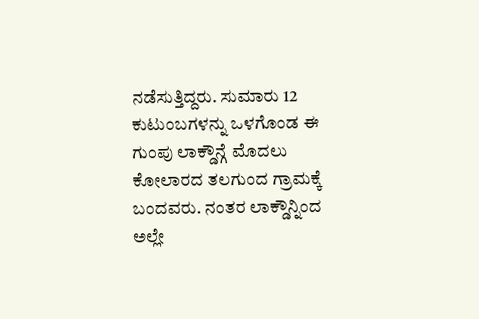ನಡೆಸುತ್ತಿದ್ದರು. ಸುಮಾರು 12 ಕುಟುಂಬಗಳನ್ನು ಒಳಗೊಂಡ ಈ ಗುಂಪು ಲಾಕ್ಡೌನ್ಗೆ ಮೊದಲು ಕೋಲಾರದ ತಲಗುಂದ ಗ್ರಾಮಕ್ಕೆ ಬಂದವರು. ನಂತರ ಲಾಕ್ಡೌನ್ನಿಂದ ಅಲ್ಲೇ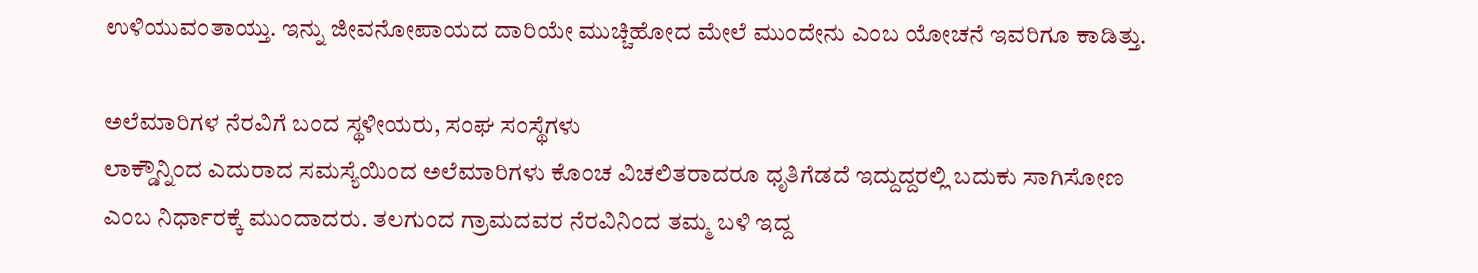ಉಳಿಯುವಂತಾಯ್ತು. ಇನ್ನು ಜೀವನೋಪಾಯದ ದಾರಿಯೇ ಮುಚ್ಚಿಹೋದ ಮೇಲೆ ಮುಂದೇನು ಎಂಬ ಯೋಚನೆ ಇವರಿಗೂ ಕಾಡಿತ್ತು.

ಅಲೆಮಾರಿಗಳ ನೆರವಿಗೆ ಬಂದ ಸ್ಥಳೀಯರು, ಸಂಘ ಸಂಸ್ಥೆಗಳು
ಲಾಕ್ಡೌನ್ನಿಂದ ಎದುರಾದ ಸಮಸ್ಯೆಯಿಂದ ಅಲೆಮಾರಿಗಳು ಕೊಂಚ ವಿಚಲಿತರಾದರೂ ಧೃತಿಗೆಡದೆ ಇದ್ದುದ್ದರಲ್ಲಿ ಬದುಕು ಸಾಗಿಸೋಣ ಎಂಬ ನಿರ್ಧಾರಕ್ಕೆ ಮುಂದಾದರು. ತಲಗುಂದ ಗ್ರಾಮದವರ ನೆರವಿನಿಂದ ತಮ್ಮ ಬಳಿ ಇದ್ದ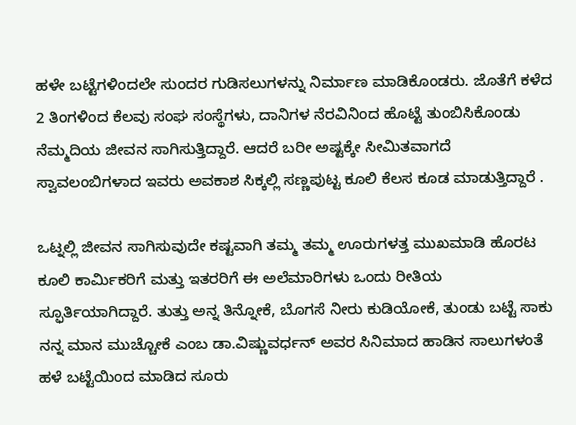ಹಳೇ ಬಟ್ಟೆಗಳಿಂದಲೇ ಸುಂದರ ಗುಡಿಸಲುಗಳನ್ನು ನಿರ್ಮಾಣ ಮಾಡಿಕೊಂಡರು. ಜೊತೆಗೆ ಕಳೆದ 2 ತಿಂಗಳಿಂದ ಕೆಲವು ಸಂಘ ಸಂಸ್ಥೆಗಳು, ದಾನಿಗಳ ನೆರವಿನಿಂದ ಹೊಟ್ಟೆ ತುಂಬಿಸಿಕೊಂಡು ನೆಮ್ಮದಿಯ ಜೀವನ ಸಾಗಿಸುತ್ತಿದ್ದಾರೆ. ಆದರೆ ಬರೀ ಅಷ್ಟಕ್ಕೇ ಸೀಮಿತವಾಗದೆ ಸ್ವಾವಲಂಬಿಗಳಾದ ಇವರು ಅವಕಾಶ ಸಿಕ್ಕಲ್ಲಿ ಸಣ್ಣಪುಟ್ಟ ಕೂಲಿ ಕೆಲಸ ಕೂಡ ಮಾಡುತ್ತಿದ್ದಾರೆ .

ಒಟ್ನಲ್ಲಿ ಜೀವನ ಸಾಗಿಸುವುದೇ ಕಷ್ಟವಾಗಿ ತಮ್ಮ ತಮ್ಮ ಊರುಗಳತ್ತ ಮುಖಮಾಡಿ ಹೊರಟ ಕೂಲಿ ಕಾರ್ಮಿಕರಿಗೆ ಮತ್ತು ಇತರರಿಗೆ ಈ ಅಲೆಮಾರಿಗಳು ಒಂದು ರೀತಿಯ ಸ್ಫೂರ್ತಿಯಾಗಿದ್ದಾರೆ. ತುತ್ತು ಅನ್ನ ತಿನ್ನೋಕೆ, ಬೊಗಸೆ ನೀರು ಕುಡಿಯೋಕೆ, ತುಂಡು ಬಟ್ಟೆ ಸಾಕು ನನ್ನ ಮಾನ ಮುಚ್ಚೋಕೆ ಎಂಬ ಡಾ.ವಿಷ್ಣುವರ್ಧನ್ ಅವರ ಸಿನಿಮಾದ ಹಾಡಿನ ಸಾಲುಗಳಂತೆ ಹಳೆ ಬಟ್ಟೆಯಿಂದ ಮಾಡಿದ ಸೂರು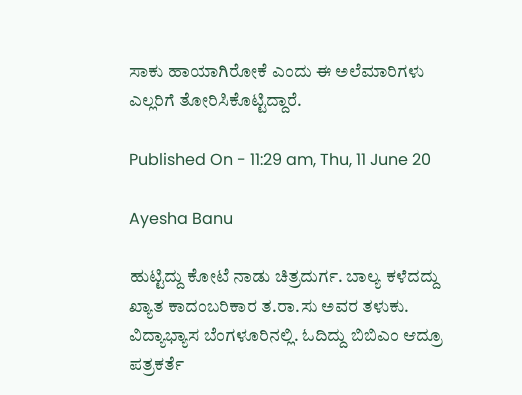ಸಾಕು ಹಾಯಾಗಿರೋಕೆ ಎಂದು ಈ ಅಲೆಮಾರಿಗಳು ಎಲ್ಲರಿಗೆ ತೋರಿಸಿಕೊಟ್ಟಿದ್ದಾರೆ.

Published On - 11:29 am, Thu, 11 June 20

Ayesha Banu

ಹುಟ್ಟಿದ್ದು ಕೋಟೆ ನಾಡು ಚಿತ್ರದುರ್ಗ. ಬಾಲ್ಯ ಕಳೆದದ್ದು ಖ್ಯಾತ ಕಾದಂಬರಿಕಾರ ತ.ರಾ.ಸು ಅವರ ತಳುಕು. ವಿದ್ಯಾಭ್ಯಾಸ ಬೆಂಗಳೂರಿನಲ್ಲಿ. ಓದಿದ್ದು ಬಿಬಿಎಂ ಆದ್ರೂ ಪತ್ರಕರ್ತೆ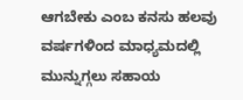ಆಗಬೇಕು ಎಂಬ ಕನಸು ಹಲವು ವರ್ಷಗಳಿಂದ ಮಾಧ್ಯಮದಲ್ಲಿ ಮುನ್ನುಗ್ಗಲು ಸಹಾಯ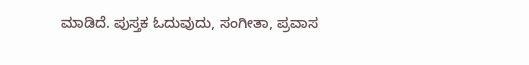ಮಾಡಿದೆ. ಪುಸ್ತಕ ಓದುವುದು, ಸಂಗೀತಾ, ಪ್ರವಾಸ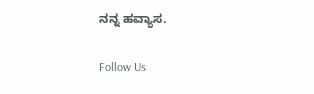ನನ್ನ ಹವ್ಯಾಸ.

Follow Us